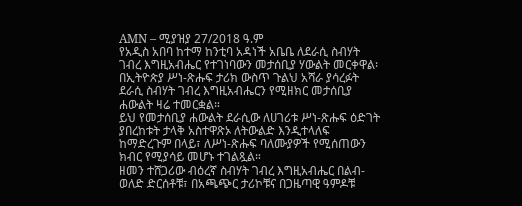AMN – ሚያዝያ 27/2018 ዓ.ም
የአዲስ አበባ ከተማ ከንቲባ አዳነች አቤቤ ለደራሲ ስብሃት ገብረ እግዚአብሔር የተገነባውን መታሰቢያ ሃውልት መርቀዋል፡
በኢትዮጵያ ሥነ-ጽሑፍ ታሪክ ውስጥ ጉልህ አሻራ ያሳረፉት ደራሲ ስብሃት ገብረ እግዚአብሔርን የሚዘክር መታሰቢያ ሐውልት ዛሬ ተመርቋል።
ይህ የመታሰቢያ ሐውልት ደራሲው ለሀገሪቱ ሥነ-ጽሑፍ ዕድገት ያበረከቱት ታላቅ አስተዋጽኦ ለትውልድ እንዲተላለፍ ከማድረጉም በላይ፣ ለሥነ-ጽሑፍ ባለሙያዎች የሚሰጠውን ክብር የሚያሳይ መሆኑ ተገልጿል።
ዘመን ተሸጋሪው ብዕረኛ ስብሃት ገብረ እግዚአብሔር በልብ-ወለድ ድርሰቶቹ፣ በአጫጭር ታሪኮቹና በጋዜጣዊ ዓምዶቹ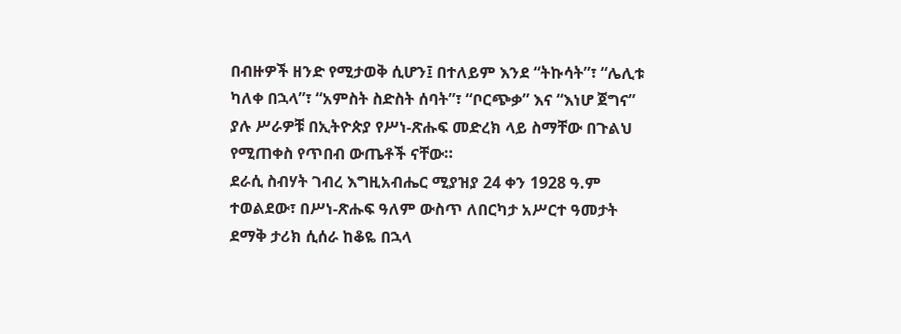በብዙዎች ዘንድ የሚታወቅ ሲሆን፤ በተለይም እንደ “ትኩሳት”፣ “ሌሊቱ ካለቀ በኋላ”፣ “አምስት ስድስት ሰባት”፣ “ቦርጭቃ” እና “እነሆ ጀግና” ያሉ ሥራዎቹ በኢትዮጵያ የሥነ-ጽሑፍ መድረክ ላይ ስማቸው በጉልህ የሚጠቀስ የጥበብ ውጤቶች ናቸው።
ደራሲ ስብሃት ገብረ እግዚአብሔር ሚያዝያ 24 ቀን 1928 ዓ.ም ተወልደው፣ በሥነ-ጽሑፍ ዓለም ውስጥ ለበርካታ አሥርተ ዓመታት ደማቅ ታሪክ ሲሰራ ከቆዬ በኋላ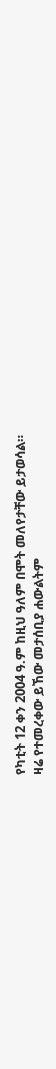የካቲት 12 ቀን 2004 ዓ.ም ከዚህ ዓለም በሞት መለየታቸው ይታወሳል።
ዛሬ የተመረቀው ይኸው መታሰቢያ ሐውልትም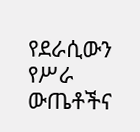የደራሲውን የሥራ ውጤቶችና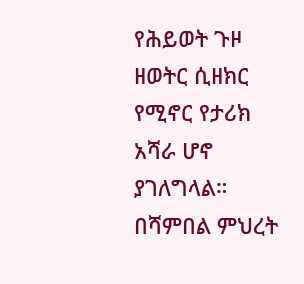የሕይወት ጉዞ ዘወትር ሲዘክር የሚኖር የታሪክ አሻራ ሆኖ ያገለግላል።
በሻምበል ምህረት